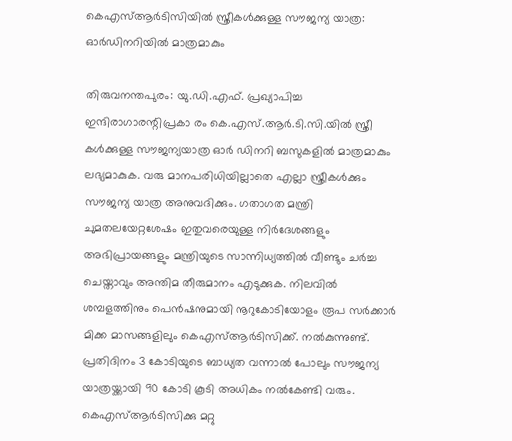കെഎസ്ആര്‍ടിസിയില്‍ സ്ത്രീകള്‍ക്കുള്ള സൗജന്യ യാത്ര: ഓര്‍ഡിനറിയില്‍ മാത്രമാകും

തിരുവനന്തപുരം: യു.ഡി.എഫ്. പ്രഖ്യാപിച്ച ഇന്ദിരാഗാരന്റിപ്രകാ രം കെ.എസ്.ആര്‍.ടി.സി.യില്‍ സ്ത്രീ കള്‍ക്കുള്ള സൗജന്യയാത്ര ഓര്‍ ഡിനറി ബസുകളില്‍ മാത്രമാകും ലഭ്യമാകുക. വരു മാനപരിധിയില്ലാതെ എല്ലാ സ്ത്രീകള്‍ക്കും സൗജന്യ യാത്ര അനുവദിക്കും. ഗതാഗത മന്ത്രി ചുമതലയേറ്റശേഷം ഇതുവരെയുള്ള നിര്‍ദേശങ്ങളും അഭിപ്രായങ്ങളും മന്ത്രിയുടെ സാന്നിധ്യത്തില്‍ വീണ്ടും ചര്‍ച്ച ചെയ്താവും അന്തിമ തീരുമാനം എടുക്കുക. നിലവില്‍ ശമ്പളത്തിനും പെന്‍ഷനുമായി നൂറുകോടിയോളം രൂപ സര്‍ക്കാര്‍ മിക്ക മാസങ്ങളിലും കെഎസ്ആര്‍ടിസിക്ക്. നല്‍കുന്നുണ്ട്. പ്രതിദിനം 3 കോടിയുടെ ബാധ്യത വന്നാല്‍ പോലും സൗജന്യ യാത്രയ്ക്കായി 90 കോടി കൂടി അധികം നല്‍കേണ്ടി വരും. കെഎസ്ആര്‍ടിസിക്കു മറ്റു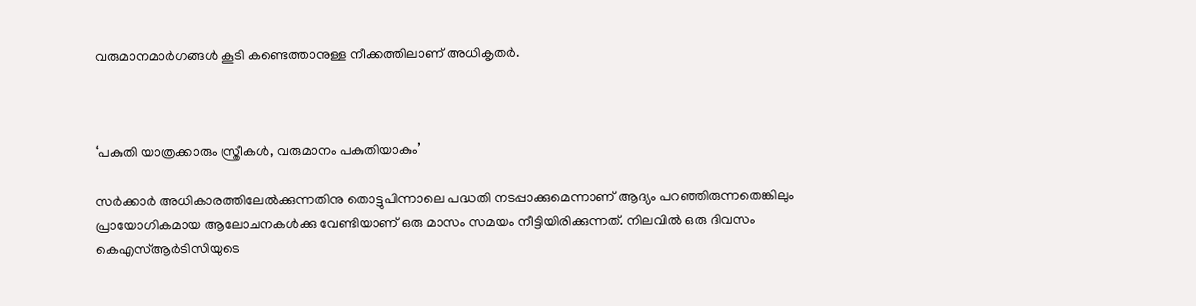വരുമാനമാര്‍ഗങ്ങള്‍ കൂടി കണ്ടെത്താനുള്ള നീക്കത്തിലാണ് അധികൃതര്‍.



‘പകുതി യാത്രക്കാരും സ്ത്രീകള്‍, വരുമാനം പകുതിയാകും’

സര്‍ക്കാര്‍ അധികാരത്തിലേല്‍ക്കുന്നതിനു തൊട്ടുപിന്നാലെ പദ്ധതി നടപ്പാക്കുമെന്നാണ് ആദ്യം പറഞ്ഞിരുന്നതെങ്കിലും പ്രായോഗികമായ ആലോചനകള്‍ക്കു വേണ്ടിയാണ് ഒരു മാസം സമയം നീട്ടിയിരിക്കുന്നത്. നിലവില്‍ ഒരു ദിവസം കെഎസ്ആര്‍ടിസിയുടെ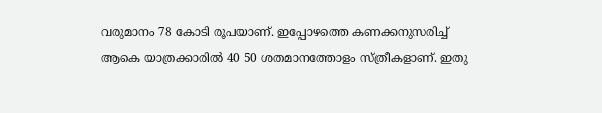വരുമാനം 78 കോടി രൂപയാണ്. ഇപ്പോഴത്തെ കണക്കനുസരിച്ച് ആകെ യാത്രക്കാരില്‍ 40 50 ശതമാനത്തോളം സ്ത്രീകളാണ്. ഇതു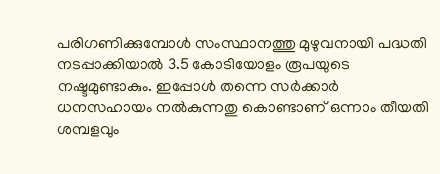പരിഗണിക്കുമ്പോള്‍ സംസ്ഥാനത്തു മുഴുവനായി പദ്ധതി നടപ്പാക്കിയാല്‍ 3.5 കോടിയോളം രൂപയുടെ നഷ്ടമുണ്ടാകും. ഇപ്പോള്‍ തന്നെ സര്‍ക്കാര്‍ ധനസഹായം നല്‍കുന്നതു കൊണ്ടാണ് ഒന്നാം തീയതി ശമ്പളവും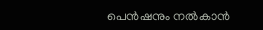പെന്‍ഷനും നല്‍കാന്‍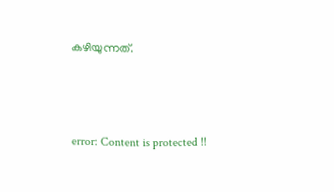കഴിയുന്നത്.



error: Content is protected !!